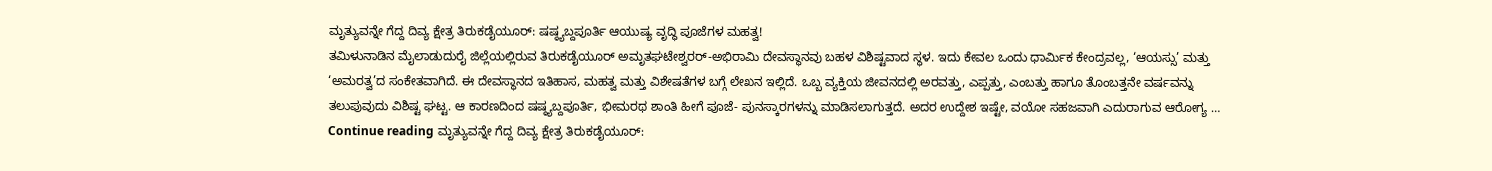ಮೃತ್ಯುವನ್ನೇ ಗೆದ್ದ ದಿವ್ಯ ಕ್ಷೇತ್ರ ತಿರುಕಡೈಯೂರ್: ಷಷ್ಠ್ಯಬ್ದಪೂರ್ತಿ ಆಯುಷ್ಯ ವೃದ್ಧಿ ಪೂಜೆಗಳ ಮಹತ್ವ!
ತಮಿಳುನಾಡಿನ ಮೈಲಾಡುದುರೈ ಜಿಲ್ಲೆಯಲ್ಲಿರುವ ತಿರುಕಡೈಯೂರ್ ಅಮೃತಘಟೇಶ್ವರರ್-ಅಭಿರಾಮಿ ದೇವಸ್ಥಾನವು ಬಹಳ ವಿಶಿಷ್ಟವಾದ ಸ್ಥಳ. ಇದು ಕೇವಲ ಒಂದು ಧಾರ್ಮಿಕ ಕೇಂದ್ರವಲ್ಲ, ‘ಆಯಸ್ಸು’ ಮತ್ತು ‘ಅಮರತ್ವ’ದ ಸಂಕೇತವಾಗಿದೆ. ಈ ದೇವಸ್ಥಾನದ ಇತಿಹಾಸ, ಮಹತ್ವ ಮತ್ತು ವಿಶೇಷತೆಗಳ ಬಗ್ಗೆ ಲೇಖನ ಇಲ್ಲಿದೆ. ಒಬ್ಬ ವ್ಯಕ್ತಿಯ ಜೀವನದಲ್ಲಿ ಅರವತ್ತು, ಎಪ್ಪತ್ತು, ಎಂಬತ್ತು ಹಾಗೂ ತೊಂಬತ್ತನೇ ವರ್ಷವನ್ನು ತಲುಪುವುದು ವಿಶಿಷ್ಟ ಘಟ್ಟ. ಆ ಕಾರಣದಿಂದ ಷಷ್ಠ್ಯಬ್ದಪೂರ್ತಿ, ಭೀಮರಥ ಶಾಂತಿ ಹೀಗೆ ಪೂಜೆ- ಪುನಸ್ಕಾರಗಳನ್ನು ಮಾಡಿಸಲಾಗುತ್ತದೆ. ಅದರ ಉದ್ದೇಶ ಇಷ್ಟೇ, ವಯೋ ಸಹಜವಾಗಿ ಎದುರಾಗುವ ಆರೋಗ್ಯ … Continue reading ಮೃತ್ಯುವನ್ನೇ ಗೆದ್ದ ದಿವ್ಯ ಕ್ಷೇತ್ರ ತಿರುಕಡೈಯೂರ್: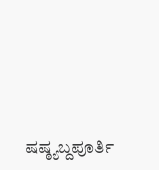ಷಷ್ಠ್ಯಬ್ದಪೂರ್ತಿ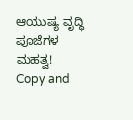ಆಯುಷ್ಯ ವೃದ್ಧಿ ಪೂಜೆಗಳ ಮಹತ್ವ!
Copy and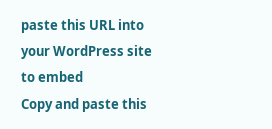paste this URL into your WordPress site to embed
Copy and paste this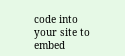code into your site to embed